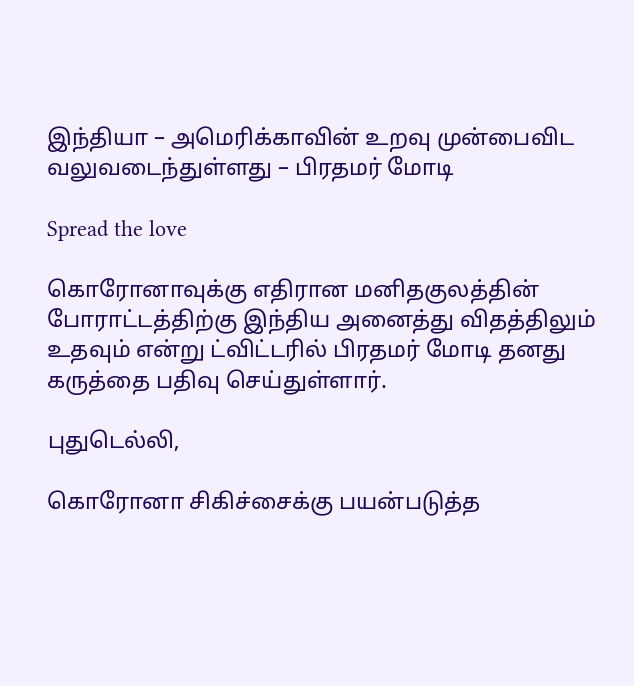இந்தியா – அமெரிக்காவின் உறவு முன்பைவிட வலுவடைந்துள்ளது – பிரதமர் மோடி

Spread the love

கொரோனாவுக்கு எதிரான மனிதகுலத்தின் போராட்டத்திற்கு இந்திய அனைத்து விதத்திலும் உதவும் என்று ட்விட்டரில் பிரதமர் மோடி தனது கருத்தை பதிவு செய்துள்ளார்.

புதுடெல்லி,

கொரோனா சிகிச்சைக்கு பயன்படுத்த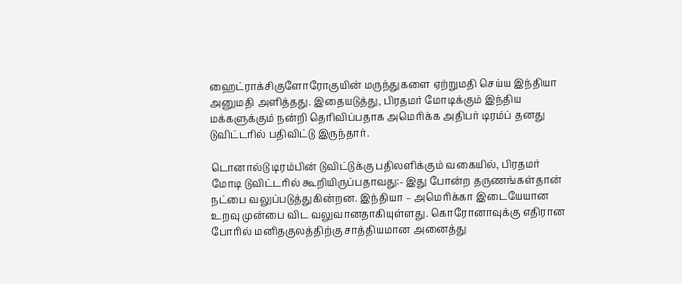ஹைட்ராக்சிகுளோரோகுயின் மருந்துகளை ஏற்றுமதி செய்ய இந்தியா அனுமதி அளித்தது. இதையடுத்து, பிரதமர் மோடிக்கும் இந்திய மக்களுக்கும் நன்றி தெரிவிப்பதாக அமெரிக்க அதிபர் டிரம்ப் தனது டுவிட்டரில் பதிவிட்டு இருந்தார்.

டொனால்டு டிரம்பின் டுவிட்டுக்கு பதிலளிக்கும் வகையில், பிரதமர் மோடி டுவிட்டரில் கூறியிருப்பதாவது:- இது போன்ற தருணங்கள்தான் நட்பை வலுப்படுத்துகின்றன. இந்தியா – அமெரிக்கா இடையேயான உறவு முன்பை விட வலுவானதாகியுள்ளது. கொரோனாவுக்கு எதிரான போரில் மனிதகுலத்திற்கு சாத்தியமான அனைத்து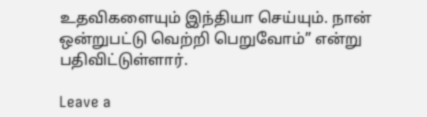உதவிகளையும் இந்தியா செய்யும். நான் ஒன்றுபட்டு வெற்றி பெறுவோம்” என்று பதிவிட்டுள்ளார்.

Leave a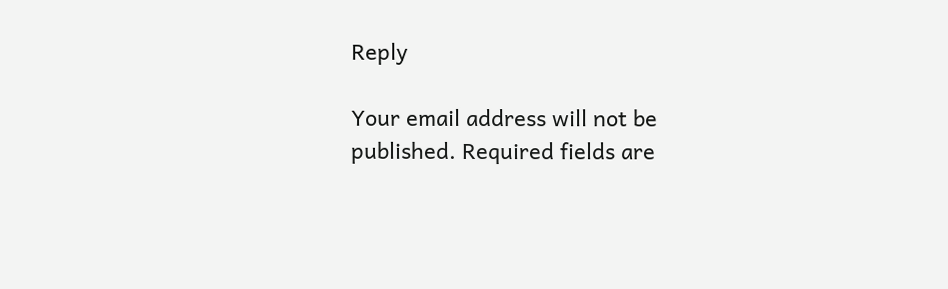Reply

Your email address will not be published. Required fields are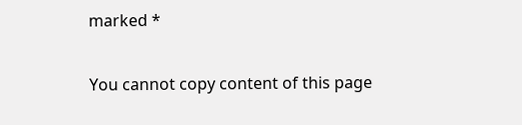marked *

You cannot copy content of this page